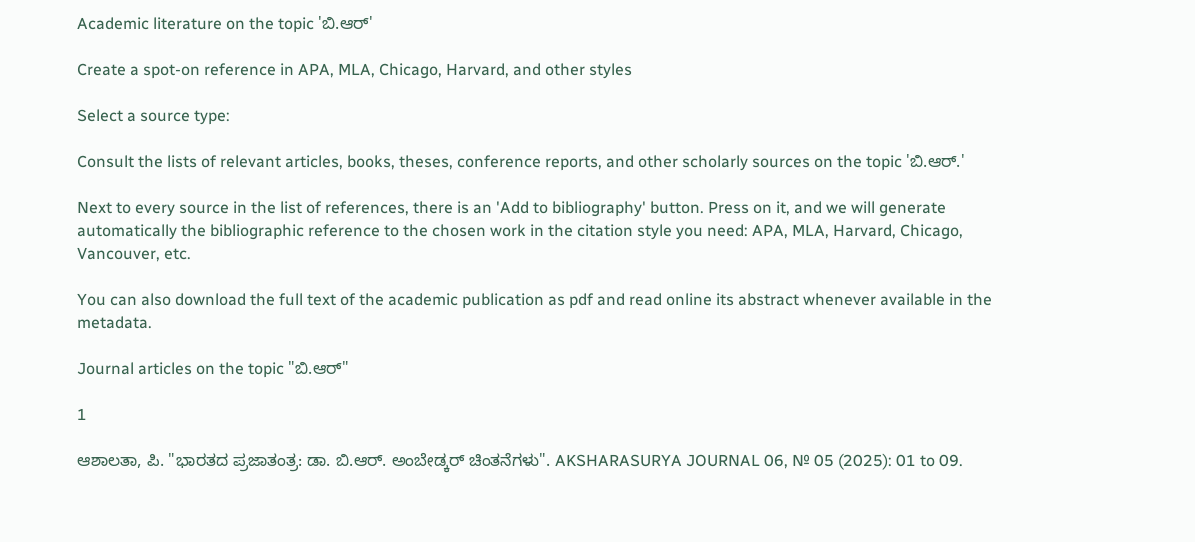Academic literature on the topic 'ಬಿ.ಆರ್'

Create a spot-on reference in APA, MLA, Chicago, Harvard, and other styles

Select a source type:

Consult the lists of relevant articles, books, theses, conference reports, and other scholarly sources on the topic 'ಬಿ.ಆರ್.'

Next to every source in the list of references, there is an 'Add to bibliography' button. Press on it, and we will generate automatically the bibliographic reference to the chosen work in the citation style you need: APA, MLA, Harvard, Chicago, Vancouver, etc.

You can also download the full text of the academic publication as pdf and read online its abstract whenever available in the metadata.

Journal articles on the topic "ಬಿ.ಆರ್"

1

ಆಶಾಲತಾ, ಪಿ. "ಭಾರತದ ಪ್ರಜಾತಂತ್ರ: ಡಾ. ಬಿ.ಆರ್. ಅಂಬೇಡ್ಕರ್‌ ಚಿಂತನೆಗಳು". AKSHARASURYA JOURNAL 06, № 05 (2025): 01 to 09.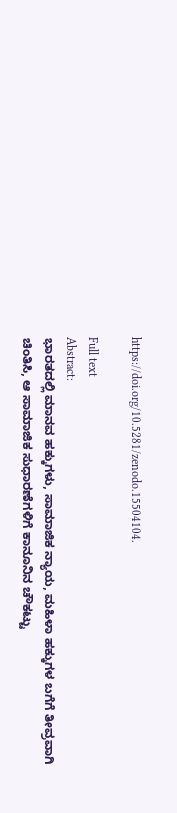https://doi.org/10.5281/zenodo.15504104.

Full text
Abstract:
ಭಾರತದಲ್ಲಿ ಮಾನವ ಹಕ್ಕುಗಳು, ಸಾಮಾಜಿಕ ನ್ಯಾಯ, ಮಹಿಳಾ ಹಕ್ಕುಗಳ ಬಗೆಗೆ ತೀವ್ರವಾಗಿ ಚಿಂತಿಸಿ, ಆ ಸಾಮಾಜಿಕ ಸುಧಾರಣೆಗಳಿಗೆ ಕಾನೂನಿನ ಚೌಕಟ್ಟು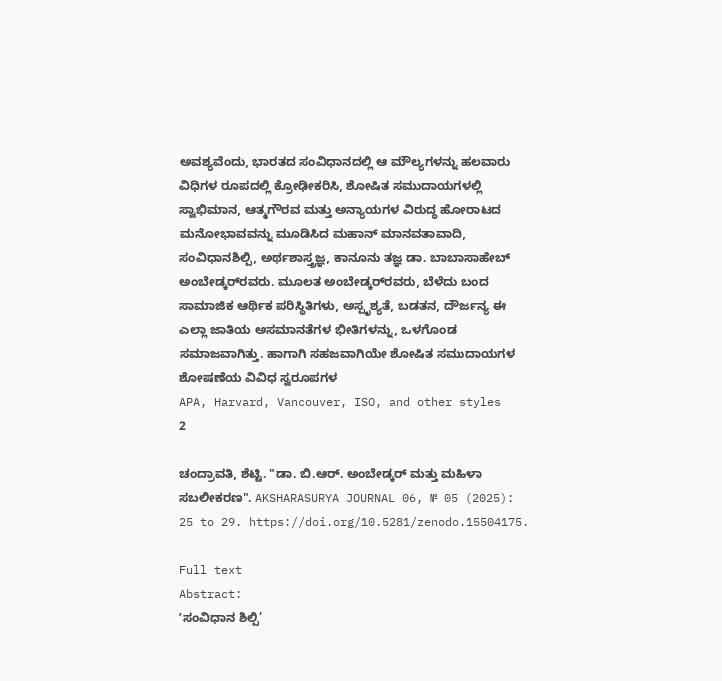ಅವಶ್ಯವೆಂದು, ಭಾರತದ ಸಂವಿಧಾನದಲ್ಲಿ ಆ ಮೌಲ್ಯಗಳನ್ನು ಹಲವಾರು ವಿಧಿಗಳ ರೂಪದಲ್ಲಿ ಕ್ರೋಢೀಕರಿಸಿ, ಶೋಷಿತ ಸಮುದಾಯಗಳಲ್ಲಿ ಸ್ವಾಭಿಮಾನ, ಆತ್ಮಗೌರವ ಮತ್ತು ಅನ್ಯಾಯಗಳ ವಿರುದ್ಧ ಹೋರಾಟದ ಮನೋಭಾವವನ್ನು ಮೂಡಿಸಿದ ಮಹಾನ್ ಮಾನವತಾವಾದಿ, ಸಂವಿಧಾನಶಿಲ್ಪಿ, ಅರ್ಥಶಾಸ್ತ್ರಜ್ಞ, ಕಾನೂನು ತಜ್ಞ ಡಾ. ಬಾಬಾಸಾಹೇಬ್ ಅಂಬೇಡ್ಕರ್‌‌ರವರು. ಮೂಲತ ಅಂಬೇಡ್ಕರ್‌‌ರವರು, ಬೆಳೆದು ಬಂದ ಸಾಮಾಜಿಕ ಆರ್ಥಿಕ ಪರಿಸ್ಥಿತಿಗಳು, ಅಸ್ಪೃಶ್ಯತೆ, ಬಡತನ, ದೌರ್ಜನ್ಯ ಈ ಎಲ್ಲಾ ಜಾತಿಯ ಅಸಮಾನತೆಗಳ ಭೀತಿಗಳನ್ನು, ಒಳಗೊಂಡ ಸಮಾಜವಾಗಿತ್ತು. ಹಾಗಾಗಿ ಸಹಜವಾಗಿಯೇ ಶೋಷಿತ ಸಮುದಾಯಗಳ ಶೋಷಣೆಯ ವಿವಿಧ ಸ್ವರೂಪಗಳ
APA, Harvard, Vancouver, ISO, and other styles
2

ಚಂದ್ರಾವತಿ, ಶೆಟ್ಟಿ. "ಡಾ. ಬಿ.ಆರ್. ಅಂಬೇಡ್ಕರ್‌ ಮತ್ತು ಮಹಿಳಾ ಸಬಲೀಕರಣ". AKSHARASURYA JOURNAL 06, № 05 (2025): 25 to 29. https://doi.org/10.5281/zenodo.15504175.

Full text
Abstract:
ʼಸಂವಿಧಾನ ಶಿಲ್ಪಿ’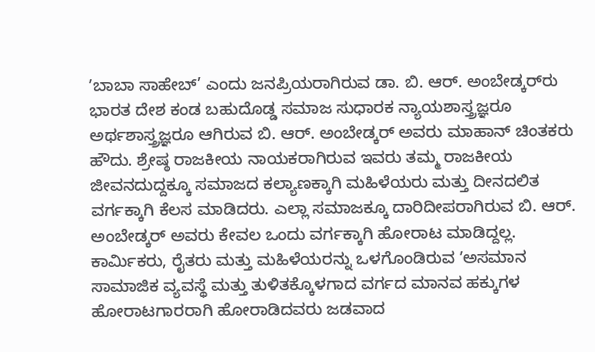ʼಬಾಬಾ ಸಾಹೇಬ್’ ಎಂದು ಜನಪ್ರಿಯರಾಗಿರುವ ಡಾ. ಬಿ. ಆರ್. ಅಂಬೇಡ್ಕರ್‌ರು ಭಾರತ ದೇಶ ಕಂಡ ಬಹುದೊಡ್ಡ ಸಮಾಜ ಸುಧಾರಕ ನ್ಯಾಯಶಾಸ್ತ್ರಜ್ಞರೂ ಅರ್ಥಶಾಸ್ತ್ರಜ್ಞರೂ ಆಗಿರುವ ಬಿ. ಆರ್. ಅಂಬೇಡ್ಕರ್‌ ಅವರು ಮಾಹಾನ್ ಚಿಂತಕರು ಹೌದು. ಶ್ರೇಷ್ಠ ರಾಜಕೀಯ ನಾಯಕರಾಗಿರುವ ಇವರು ತಮ್ಮ ರಾಜಕೀಯ ಜೀವನದುದ್ದಕ್ಕೂ ಸಮಾಜದ ಕಲ್ಯಾಣಕ್ಕಾಗಿ ಮಹಿಳೆಯರು ಮತ್ತು ದೀನದಲಿತ ವರ್ಗಕ್ಕಾಗಿ ಕೆಲಸ ಮಾಡಿದರು. ಎಲ್ಲಾ ಸಮಾಜಕ್ಕೂ ದಾರಿದೀಪರಾಗಿರುವ ಬಿ. ಆರ್. ಅಂಬೇಡ್ಕರ್‌ ಅವರು ಕೇವಲ ಒಂದು ವರ್ಗಕ್ಕಾಗಿ ಹೋರಾಟ ಮಾಡಿದ್ದಲ್ಲ. ಕಾರ್ಮಿಕರು, ರೈತರು ಮತ್ತು ಮಹಿಳೆಯರನ್ನು ಒಳಗೊಂಡಿರುವ ʼಅಸಮಾನ ಸಾಮಾಜಿಕ ವ್ಯವಸ್ಥೆ ಮತ್ತು ತುಳಿತಕ್ಕೊಳಗಾದ ವರ್ಗದ ಮಾನವ ಹಕ್ಕುಗಳ ಹೋರಾಟಗಾರರಾಗಿ ಹೋರಾಡಿದವರು ಜಡವಾದ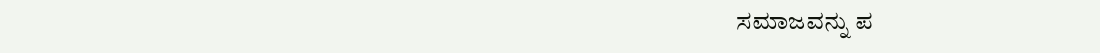ಸಮಾಜವನ್ನು ಪ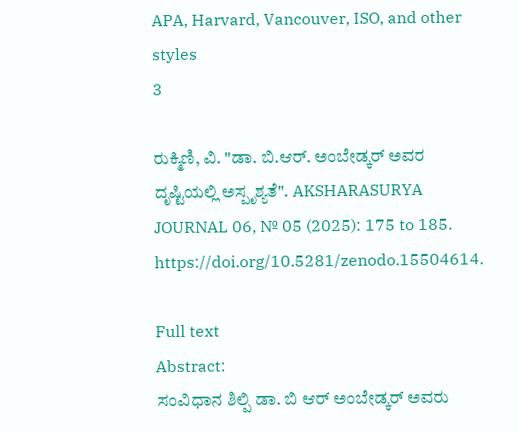APA, Harvard, Vancouver, ISO, and other styles
3

ರುಕ್ಮಿಣಿ, ವಿ. "ಡಾ. ಬಿ.ಆರ್. ಅಂಬೇಡ್ಕರ್‌ ಅವರ ದೃಷ್ಟಿಯಲ್ಲಿ ಅಸ್ಪೃಶ್ಯತೆ". AKSHARASURYA JOURNAL 06, № 05 (2025): 175 to 185. https://doi.org/10.5281/zenodo.15504614.

Full text
Abstract:
ಸಂವಿಧಾನ ಶಿಲ್ಪಿ ಡಾ. ಬಿ ಆರ್ ಅಂಬೇಡ್ಕರ್‌ ಅವರು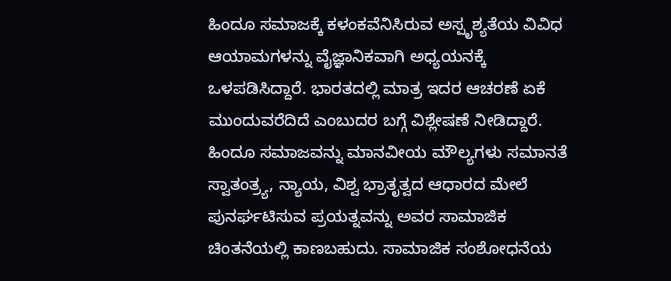ಹಿಂದೂ ಸಮಾಜಕ್ಕೆ ಕಳಂಕವೆನಿಸಿರುವ ಅಸ್ಪೃಶ್ಯತೆಯ ವಿವಿಧ ಆಯಾಮಗಳನ್ನು ವೈಜ್ಞಾನಿಕವಾಗಿ ಅಧ್ಯಯನಕ್ಕೆ ಒಳಪಡಿಸಿದ್ದಾರೆ. ಭಾರತದಲ್ಲಿ ಮಾತ್ರ ಇದರ ಆಚರಣೆ ಏಕೆ ಮುಂದುವರೆದಿದೆ ಎಂಬುದರ ಬಗ್ಗೆ ವಿಶ್ಲೇಷಣೆ ನೀಡಿದ್ದಾರೆ. ಹಿಂದೂ ಸಮಾಜವನ್ನು ಮಾನವೀಯ ಮೌಲ್ಯಗಳು ಸಮಾನತೆ ಸ್ವಾತಂತ್ರ್ಯ, ನ್ಯಾಯ, ವಿಶ್ವ ಭ್ರಾತೃತ್ವದ ಆಧಾರದ ಮೇಲೆ ಪುನರ್ಘಟಿಸುವ ಪ್ರಯತ್ನವನ್ನು ಅವರ ಸಾಮಾಜಿಕ ಚಿಂತನೆಯಲ್ಲಿ ಕಾಣಬಹುದು. ಸಾಮಾಜಿಕ ಸಂಶೋಧನೆಯ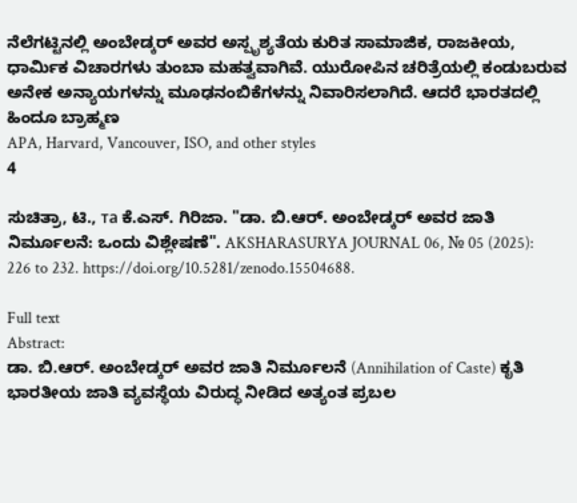ನೆಲೆಗಟ್ಟಿನಲ್ಲಿ ಅಂಬೇಡ್ಕರ್‌ ಅವರ ಅಸ್ಪೃಶ್ಯತೆಯ ಕುರಿತ ಸಾಮಾಜಿಕ, ರಾಜಕೀಯ, ಧಾರ್ಮಿಕ ವಿಚಾರಗಳು ತುಂಬಾ ಮಹತ್ವವಾಗಿವೆ. ಯುರೋಪಿನ ಚರಿತ್ರೆಯಲ್ಲಿ ಕಂಡುಬರುವ ಅನೇಕ ಅನ್ಯಾಯಗಳನ್ನು ಮೂಢನಂಬಿಕೆಗಳನ್ನು ನಿವಾರಿಸಲಾಗಿದೆ. ಆದರೆ ಭಾರತದಲ್ಲಿ ಹಿಂದೂ ಬ್ರಾಹ್ಮಣ
APA, Harvard, Vancouver, ISO, and other styles
4

ಸುಚಿತ್ರಾ, ಟಿ., та ಕೆ.ಎಸ್. ಗಿರಿಜಾ. "ಡಾ. ಬಿ.ಆರ್. ಅಂಬೇಡ್ಕರ್‌ ಅವರ ಜಾತಿ ನಿರ್ಮೂಲನೆ: ಒಂದು ವಿಶ್ಲೇಷಣೆ". AKSHARASURYA JOURNAL 06, № 05 (2025): 226 to 232. https://doi.org/10.5281/zenodo.15504688.

Full text
Abstract:
ಡಾ. ಬಿ.ಆರ್. ಅಂಬೇಡ್ಕರ್ ಅವರ ಜಾತಿ ನಿರ್ಮೂಲನೆ (Annihilation of Caste) ಕೃತಿ ಭಾರತೀಯ ಜಾತಿ ವ್ಯವಸ್ಥೆಯ ವಿರುದ್ಧ ನೀಡಿದ ಅತ್ಯಂತ ಪ್ರಬಲ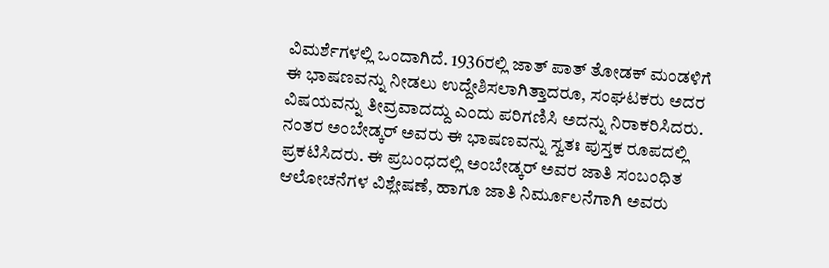ವಿಮರ್ಶೆಗಳಲ್ಲಿ ಒಂದಾಗಿದೆ. 1936ರಲ್ಲಿ ಜಾತ್ ಪಾತ್ ತೋಡಕ್ ಮಂಡಳಿಗೆ ಈ ಭಾಷಣವನ್ನು ನೀಡಲು ಉದ್ದೇಶಿಸಲಾಗಿತ್ತಾದರೂ, ಸಂಘಟಕರು ಅದರ ವಿಷಯವನ್ನು ತೀವ್ರವಾದದ್ದು ಎಂದು ಪರಿಗಣಿಸಿ ಅದನ್ನು ನಿರಾಕರಿಸಿದರು. ನಂತರ ಅಂಬೇಡ್ಕರ್ ಅವರು ಈ ಭಾಷಣವನ್ನು ಸ್ವತಃ ಪುಸ್ತಕ ರೂಪದಲ್ಲಿ ಪ್ರಕಟಿಸಿದರು. ಈ ಪ್ರಬಂಧದಲ್ಲಿ ಅಂಬೇಡ್ಕರ್ ಅವರ ಜಾತಿ ಸಂಬಂಧಿತ ಆಲೋಚನೆಗಳ ವಿಶ್ಲೇಷಣೆ, ಹಾಗೂ ಜಾತಿ ನಿರ್ಮೂಲನೆಗಾಗಿ ಅವರು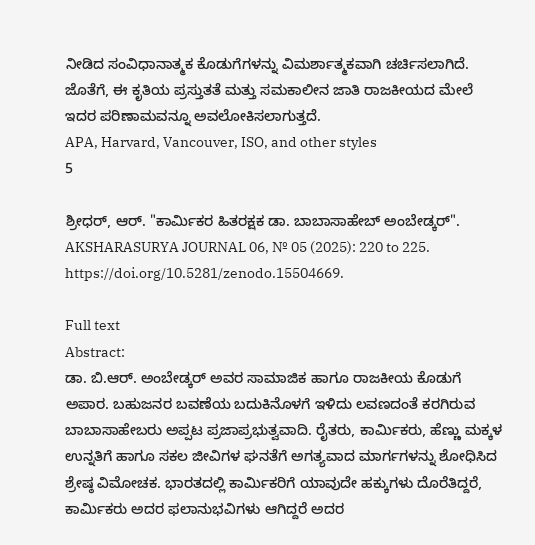ನೀಡಿದ ಸಂವಿಧಾನಾತ್ಮಕ ಕೊಡುಗೆಗಳನ್ನು ವಿಮರ್ಶಾತ್ಮಕವಾಗಿ ಚರ್ಚಿಸಲಾಗಿದೆ. ಜೊತೆಗೆ, ಈ ಕೃತಿಯ ಪ್ರಸ್ತುತತೆ ಮತ್ತು ಸಮಕಾಲೀನ ಜಾತಿ ರಾಜಕೀಯದ ಮೇಲೆ ಇದರ ಪರಿಣಾಮವನ್ನೂ ಅವಲೋಕಿಸಲಾಗುತ್ತದೆ.
APA, Harvard, Vancouver, ISO, and other styles
5

ಶ್ರೀಧರ್, ಆರ್. "ಕಾರ್ಮಿಕರ ಹಿತರಕ್ಷಕ ಡಾ. ಬಾಬಾಸಾಹೇಬ್ ಅಂಬೇಡ್ಕರ್‌". AKSHARASURYA JOURNAL 06, № 05 (2025): 220 to 225. https://doi.org/10.5281/zenodo.15504669.

Full text
Abstract:
ಡಾ. ಬಿ.ಆರ್. ಅಂಬೇಡ್ಕರ್ ಅವರ ಸಾಮಾಜಿಕ ಹಾಗೂ ರಾಜಕೀಯ ಕೊಡುಗೆ ಅಪಾರ. ಬಹುಜನರ ಬವಣೆಯ ಬದುಕಿನೊಳಗೆ ಇಳಿದು ಲವಣದಂತೆ ಕರಗಿರುವ ಬಾಬಾಸಾಹೇಬರು ಅಪ್ಪಟ ಪ್ರಜಾಪ್ರಭುತ್ವವಾದಿ. ರೈತರು, ಕಾರ್ಮಿಕರು, ಹೆಣ್ಣು ಮಕ್ಕಳ ಉನ್ನತಿಗೆ ಹಾಗೂ ಸಕಲ ಜೀವಿಗಳ ಘನತೆಗೆ ಅಗತ್ಯವಾದ ಮಾರ್ಗಗಳನ್ನು ಶೋಧಿಸಿದ ಶ್ರೇಷ್ಠ ವಿಮೋಚಕ. ಭಾರತದಲ್ಲಿ ಕಾರ್ಮಿಕರಿಗೆ ಯಾವುದೇ ಹಕ್ಕುಗಳು ದೊರೆತಿದ್ದರೆ, ಕಾರ್ಮಿಕರು ಅದರ ಫಲಾನುಭವಿಗಳು ಆಗಿದ್ದರೆ ಅದರ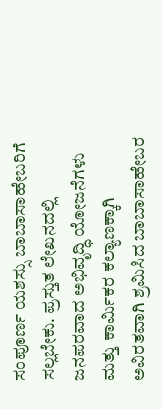ಸಂಪೂರ್ಣ‌ ಯಶಸ್ಸು ಬಾಬಾಸಾಹೇಬರಿಗೆ ಸಲ್ಲಬೇಕು. ಪ್ರಸ್ತುತ ಲೇಖನದಲ್ಲಿ ಜನಪರವಾದ ಅಭಿವೃದ್ಧಿ ಯೋಜನೆಗಳು ಮತ್ತು ಕಾರ್ಮಿಕರ ಕಲ್ಯಾಣಕ್ಕಾಗಿ ಅವಿರತವಾಗಿ ಶ್ರಮಿಸಿದ ಬಾಬಾಸಾಹೇಬರ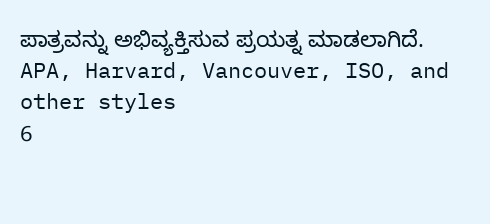ಪಾತ್ರವನ್ನು ಅಭಿವ್ಯಕ್ತಿಸುವ ಪ್ರಯತ್ನ ಮಾಡಲಾಗಿದೆ.
APA, Harvard, Vancouver, ISO, and other styles
6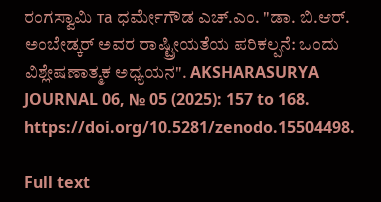ರಂಗಸ್ವಾಮಿ та ಧರ್ಮೇಗೌಡ ಎಚ್.ಎಂ. "ಡಾ. ಬಿ.ಆರ್. ಅಂಬೇಡ್ಕರ್‌ ಅವರ ರಾಷ್ಟ್ರೀಯತೆಯ ಪರಿಕಲ್ಪನೆ: ಒಂದು ವಿಶ್ಲೇಷಣಾತ್ಮಕ ಅಧ್ಯಯನ". AKSHARASURYA JOURNAL 06, № 05 (2025): 157 to 168. https://doi.org/10.5281/zenodo.15504498.

Full text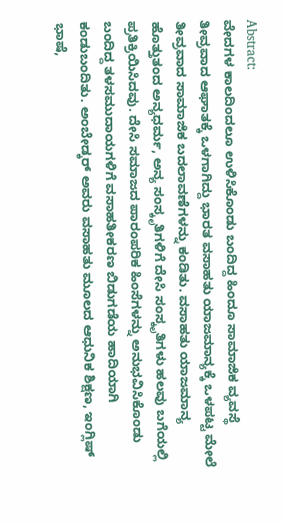Abstract:
ವೇದಗಳ ಕಾಲದಿಂದಲೂ ಉಳಿಸಿಕೊಂಡು ಬಂದಿದ್ದ ಹಿಂದೂ ಸಾಮಾಜಿಕ ವ್ಯವಸ್ಥೆ ತೀವ್ರವಾದ ಆಘಾತಕ್ಕೆ ಒಳಗಾಗಿದ್ದು ಭಾರತ ವಸಾಹತು ಯಾಜಮಾನ್ಯಕ್ಕೆ ಒಳಪಟ್ಟ ಮೇಲೆ ತೀವ್ರವಾದ ಸಾಮಾಜಿಕ ಬದಲಾವಣೆಗಳನ್ನು ಕಂಡಿತು. ವಸಾಹತು ಯಾಜಮಾನ್ಯ ಹೊತ್ತುತಂದ ಅನ್ಯಧರ್ಮ, ಅನ್ಯ ಸಂಸ್ಕೃತಿಗಳಿಗೆ ದೇಸಿ ಸಂಸ್ಕೃತಿಗಳು ಹಲವು ಬಗೆಯಲ್ಲಿ ಪ್ರತಿಕ್ರಿಯಿಸಿದವು. ದೇಸಿ ಸಮಾಜದ ಪಾರಂಪರಿಕ ಹಿಂಸೆಗಳನ್ನು ಅನುಭವಿಸಿಕೊಂಡು ಬಂದಿದ್ದ ತಳಸಮುದಾಯಗಳಿಗೆ ವಸಾಹತೀಕರಣ ಬಿಡುಗಡೆಯ ಹಾದಿಯಾಗಿ ಕಂಡುಬಂದಿತು. ಅಂಬೇಡ್ಕರ್‌ ಅವರು ವಸಾಹತು ಮೂಲದ ಆಧುನಿಕ ಶಿಕ್ಷಣ, ಇಂಗ್ಲಿಷ್ ಭಾಷೆ,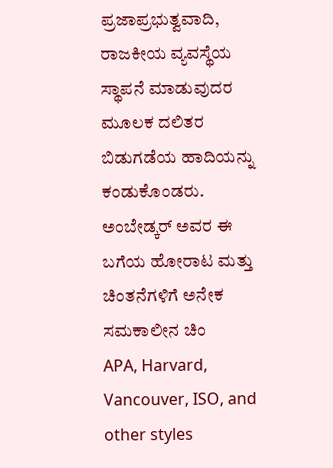ಪ್ರಜಾಪ್ರಭುತ್ವವಾದಿ, ರಾಜಕೀಯ ವ್ಯವಸ್ಥೆಯ ಸ್ಥಾಪನೆ ಮಾಡುವುದರ ಮೂಲಕ ದಲಿತರ ಬಿಡುಗಡೆಯ ಹಾದಿಯನ್ನು ಕಂಡುಕೊಂಡರು. ಅಂಬೇಡ್ಕರ್‌ ಅವರ ಈ ಬಗೆಯ ಹೋರಾಟ ಮತ್ತು ಚಿಂತನೆಗಳಿಗೆ ಅನೇಕ ಸಮಕಾಲೀನ ಚಿಂ
APA, Harvard, Vancouver, ISO, and other styles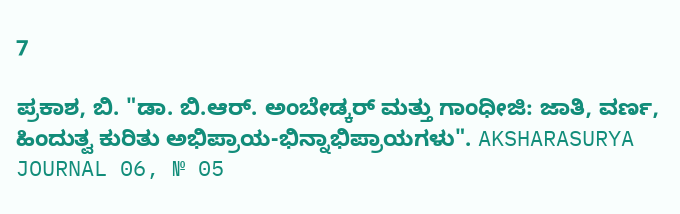7

ಪ್ರಕಾಶ, ಬಿ. "ಡಾ. ಬಿ.ಆರ್. ಅಂಬೇಡ್ಕರ್‌ ಮತ್ತು ಗಾಂಧೀಜಿ: ಜಾತಿ, ವರ್ಣ, ಹಿಂದುತ್ವ ಕುರಿತು ಅಭಿಪ್ರಾಯ-ಭಿನ್ನಾಭಿಪ್ರಾಯಗಳು". AKSHARASURYA JOURNAL 06, № 05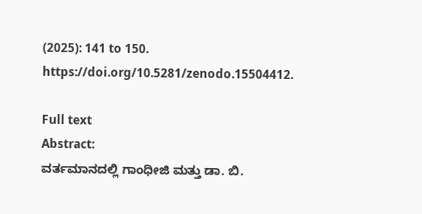(2025): 141 to 150. https://doi.org/10.5281/zenodo.15504412.

Full text
Abstract:
ವರ್ತಮಾನದಲ್ಲಿ ಗಾಂಧೀಜಿ ಮತ್ತು ಡಾ. ಬಿ.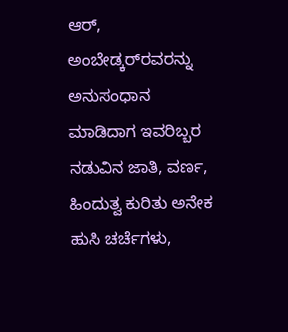ಆರ್, ಅಂಬೇಡ್ಕರ್‌‌ರವರನ್ನು ಅನುಸಂಧಾನ ಮಾಡಿದಾಗ ಇವರಿಬ್ಬರ ನಡುವಿನ ಜಾತಿ, ವರ್ಣ, ಹಿಂದುತ್ವ ಕುರಿತು ಅನೇಕ ಹುಸಿ ಚರ್ಚೆಗಳು,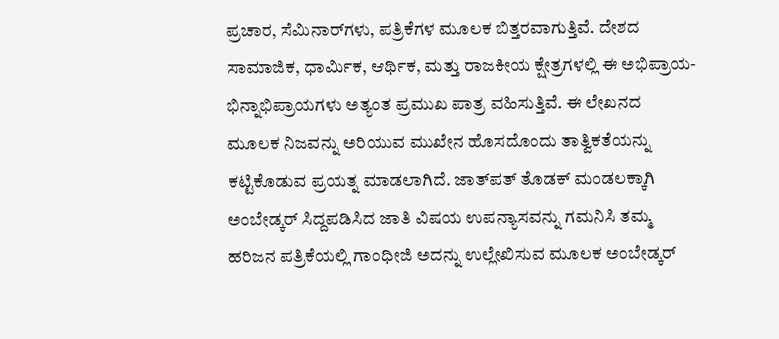ಪ್ರಚಾರ, ಸೆಮಿನಾರ್‌ಗಳು, ಪತ್ರಿಕೆಗಳ ಮೂಲಕ ಬಿತ್ತರವಾಗುತ್ತಿವೆ. ದೇಶದ ಸಾಮಾಜಿಕ, ಧಾರ್ಮಿಕ, ಆರ್ಥಿಕ, ಮತ್ತು ರಾಜಕೀಯ ಕ್ಷೇತ್ರಗಳಲ್ಲಿ ಈ ಅಭಿಪ್ರಾಯ-ಭಿನ್ನಾಭಿಪ್ರಾಯಗಳು ಅತ್ಯಂತ ಪ್ರಮುಖ ಪಾತ್ರ ವಹಿಸುತ್ತಿವೆ. ಈ ಲೇಖನದ ಮೂಲಕ ನಿಜವನ್ನು ಅರಿಯುವ ಮುಖೇನ ಹೊಸದೊಂದು ತಾತ್ವಿಕತೆಯನ್ನು ಕಟ್ಟಿಕೊಡುವ ಪ್ರಯತ್ನ ಮಾಡಲಾಗಿದೆ. ಜಾತ್‌ಪತ್ ತೊಡಕ್ ಮಂಡಲಕ್ಕಾಗಿ ಅಂಬೇಡ್ಕರ್‌ ಸಿದ್ದಪಡಿಸಿದ ಜಾತಿ ವಿಷಯ ಉಪನ್ಯಾಸವನ್ನು ಗಮನಿಸಿ ತಮ್ಮ ಹರಿಜನ ಪತ್ರಿಕೆಯಲ್ಲಿ ಗಾಂಧೀಜಿ ಅದನ್ನು ಉಲ್ಲೇಖಿಸುವ ಮೂಲಕ ಅಂಬೇಡ್ಕರ್‌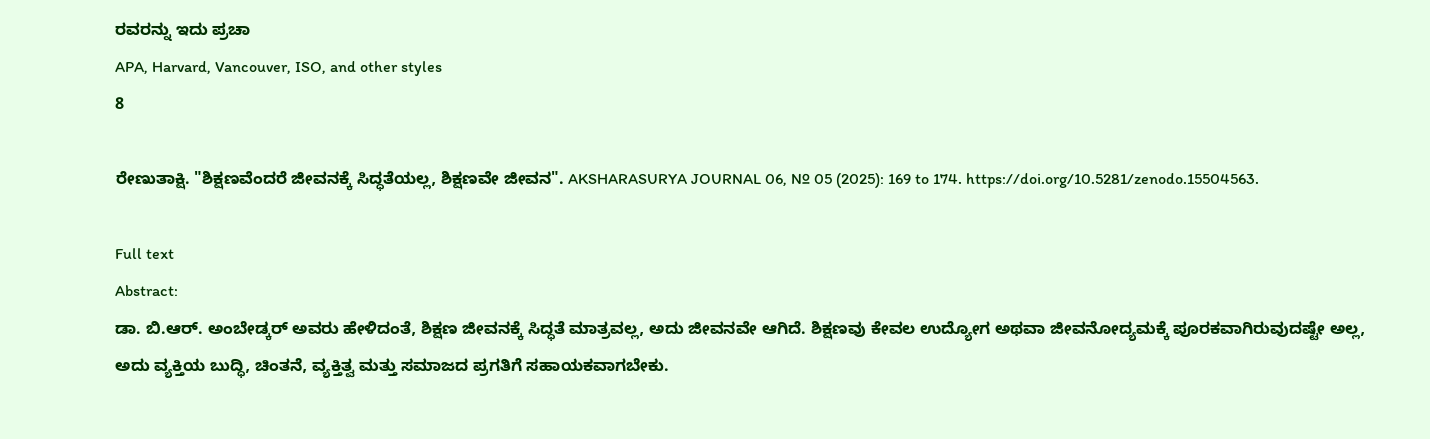ರವರನ್ನು ಇದು ಪ್ರಚಾ
APA, Harvard, Vancouver, ISO, and other styles
8

ರೇಣುತಾಕ್ಷಿ. "ಶಿಕ್ಷಣವೆಂದರೆ ಜೀವನಕ್ಕೆ ಸಿದ್ಧತೆಯಲ್ಲ, ಶಿಕ್ಷಣವೇ ಜೀವನ". AKSHARASURYA JOURNAL 06, № 05 (2025): 169 to 174. https://doi.org/10.5281/zenodo.15504563.

Full text
Abstract:
ಡಾ. ಬಿ.ಆರ್. ಅಂಬೇಡ್ಕರ್‌ ಅವರು ಹೇಳಿದಂತೆ, ಶಿಕ್ಷಣ ಜೀವನಕ್ಕೆ ಸಿದ್ಧತೆ ಮಾತ್ರವಲ್ಲ, ಅದು ಜೀವನವೇ ಆಗಿದೆ. ಶಿಕ್ಷಣವು ಕೇವಲ ಉದ್ಯೋಗ ಅಥವಾ ಜೀವನೋದ್ಯಮಕ್ಕೆ ಪೂರಕವಾಗಿರುವುದಷ್ಟೇ ಅಲ್ಲ, ಅದು ವ್ಯಕ್ತಿಯ ಬುದ್ಧಿ, ಚಿಂತನೆ, ವ್ಯಕ್ತಿತ್ವ ಮತ್ತು ಸಮಾಜದ ಪ್ರಗತಿಗೆ ಸಹಾಯಕವಾಗಬೇಕು.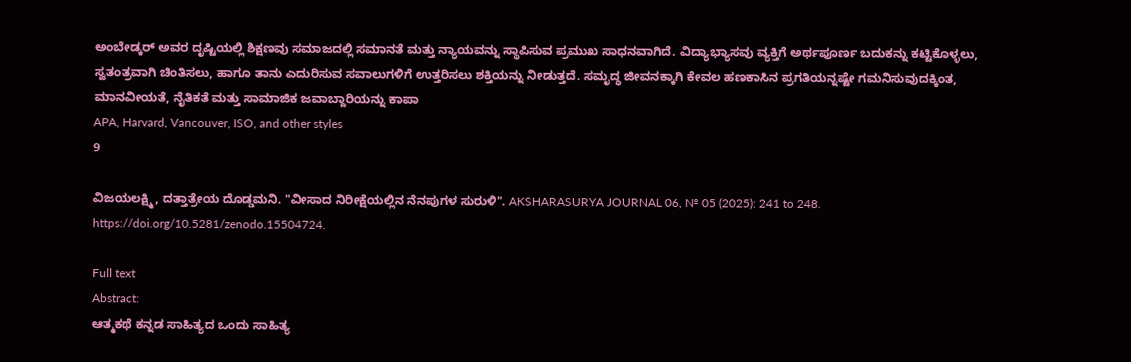ಅಂಬೇಡ್ಕರ್‌ ಅವರ ದೃಷ್ಟಿಯಲ್ಲಿ ಶಿಕ್ಷಣವು ಸಮಾಜದಲ್ಲಿ ಸಮಾನತೆ ಮತ್ತು ನ್ಯಾಯವನ್ನು ಸ್ಥಾಪಿಸುವ ಪ್ರಮುಖ ಸಾಧನವಾಗಿದೆ. ವಿದ್ಯಾಭ್ಯಾಸವು ವ್ಯಕ್ತಿಗೆ ಅರ್ಥಪೂರ್ಣ ಬದುಕನ್ನು ಕಟ್ಟಿಕೊಳ್ಳಲು, ಸ್ವತಂತ್ರವಾಗಿ ಚಿಂತಿಸಲು, ಹಾಗೂ ತಾನು ಎದುರಿಸುವ ಸವಾಲುಗಳಿಗೆ ಉತ್ತರಿಸಲು ಶಕ್ತಿಯನ್ನು ನೀಡುತ್ತದೆ. ಸಮೃದ್ಧ ಜೀವನಕ್ಕಾಗಿ ಕೇವಲ ಹಣಕಾಸಿನ ಪ್ರಗತಿಯನ್ನಷ್ಟೇ ಗಮನಿಸುವುದಕ್ಕಿಂತ, ಮಾನವೀಯತೆ, ನೈತಿಕತೆ ಮತ್ತು ಸಾಮಾಜಿಕ ಜವಾಬ್ದಾರಿಯನ್ನು ಕಾಪಾ
APA, Harvard, Vancouver, ISO, and other styles
9

ವಿಜಯಲಕ್ಷ್ಮಿ, ದತ್ತಾತ್ರೇಯ ದೊಡ್ಡಮನಿ. "ವೀಸಾದ ನಿರೀಕ್ಷೆಯಲ್ಲಿನ ನೆನಪುಗಳ ಸುರುಳಿ". AKSHARASURYA JOURNAL 06, № 05 (2025): 241 to 248. https://doi.org/10.5281/zenodo.15504724.

Full text
Abstract:
ಆತ್ಮಕಥೆ ಕನ್ನಡ ಸಾಹಿತ್ಯದ ಒಂದು ಸಾಹಿತ್ಯ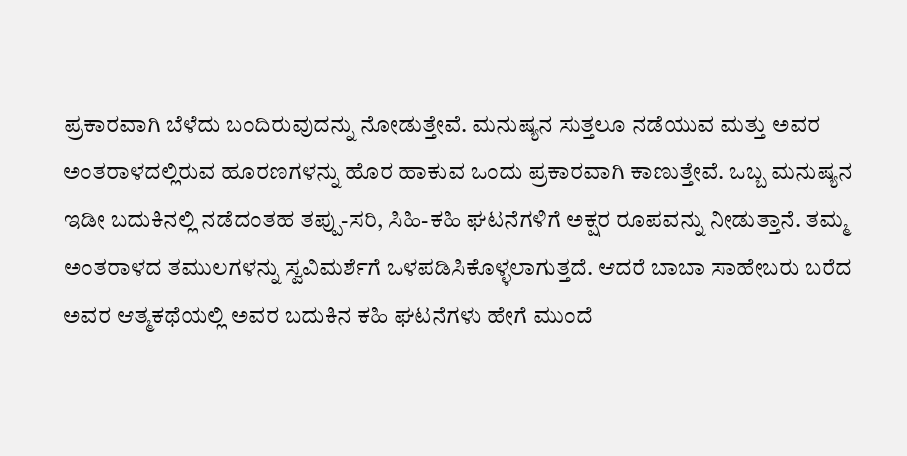ಪ್ರಕಾರವಾಗಿ ಬೆಳೆದು ಬಂದಿರುವುದನ್ನು ನೋಡುತ್ತೇವೆ. ಮನುಷ್ಯನ ಸುತ್ತಲೂ ನಡೆಯುವ ಮತ್ತು ಅವರ ಅಂತರಾಳದಲ್ಲಿರುವ ಹೂರಣಗಳನ್ನು ಹೊರ ಹಾಕುವ ಒಂದು ಪ್ರಕಾರವಾಗಿ ಕಾಣುತ್ತೇವೆ. ಒಬ್ಬ ಮನುಷ್ಯನ ಇಡೀ ಬದುಕಿನಲ್ಲಿ ನಡೆದಂತಹ ತಪ್ಪು-ಸರಿ, ಸಿಹಿ-ಕಹಿ ಘಟನೆಗಳಿಗೆ ಅಕ್ಷರ ರೂಪವನ್ನು ನೀಡುತ್ತಾನೆ. ತಮ್ಮ ಅಂತರಾಳದ ತಮುಲಗಳನ್ನು ಸ್ವವಿಮರ್ಶೆಗೆ ಒಳಪಡಿಸಿಕೊಳ್ಳಲಾಗುತ್ತದೆ. ಆದರೆ ಬಾಬಾ ಸಾಹೇಬರು ಬರೆದ ಅವರ ಆತ್ಮಕಥೆಯಲ್ಲಿ ಅವರ ಬದುಕಿನ ಕಹಿ ಘಟನೆಗಳು ಹೇಗೆ ಮುಂದೆ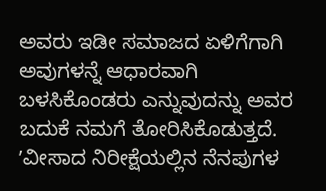ಅವರು ಇಡೀ ಸಮಾಜದ ಏಳಿಗೆಗಾಗಿ ಅವುಗಳನ್ನೆ ಆಧಾರವಾಗಿ ಬಳಸಿಕೊಂಡರು ಎನ್ನುವುದನ್ನು ಅವರ ಬದುಕೆ ನಮಗೆ ತೋರಿಸಿಕೊಡುತ್ತದೆ. ʼವೀಸಾದ ನಿರೀಕ್ಷೆಯಲ್ಲಿನ ನೆನಪುಗಳ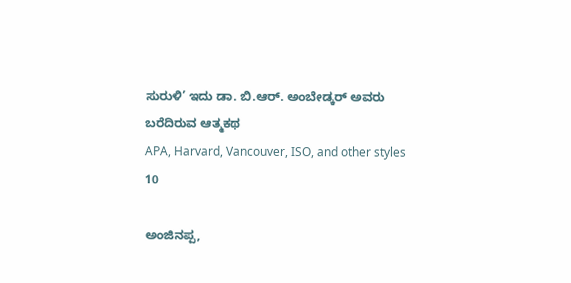ಸುರುಳಿ’ ಇದು ಡಾ. ಬಿ.ಆರ್. ಅಂಬೇಡ್ಕರ್‌ ಅವರು ಬರೆದಿರುವ ಆತ್ಮಕಥ
APA, Harvard, Vancouver, ISO, and other styles
10

ಅಂಜಿನಪ್ಪ,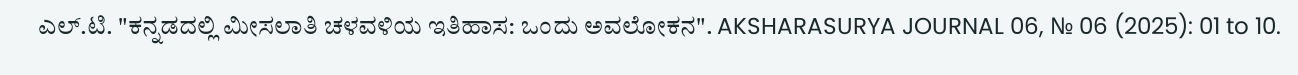ಎಲ್.ಟಿ. "ಕನ್ನಡದಲ್ಲಿ ಮೀಸಲಾತಿ ಚಳವಳಿಯ ಇತಿಹಾಸ: ಒಂದು ಅವಲೋಕನ". AKSHARASURYA JOURNAL 06, № 06 (2025): 01 to 10.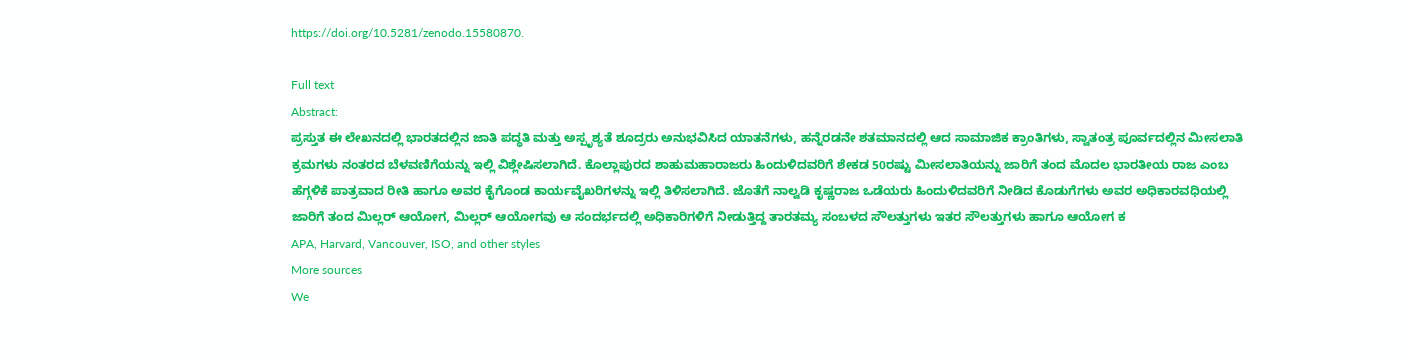https://doi.org/10.5281/zenodo.15580870.

Full text
Abstract:
ಪ್ರಸ್ತುತ ಈ ಲೇಖನದಲ್ಲಿ ಭಾರತದಲ್ಲಿನ ಜಾತಿ ಪದ್ಧತಿ ಮತ್ತು ಅಸ್ಪೃಶ್ಯತೆ ಶೂದ್ರರು ಅನುಭವಿಸಿದ ಯಾತನೆಗಳು, ಹನ್ನೆರಡನೇ ಶತಮಾನದಲ್ಲಿ ಆದ ಸಾಮಾಜಿಕ ಕ್ರಾಂತಿಗಳು, ಸ್ವಾತಂತ್ರ ಪೂರ್ವದಲ್ಲಿನ ಮೀಸಲಾತಿ ಕ್ರಮಗಳು ನಂತರದ ಬೆಳವಣಿಗೆಯನ್ನು ಇಲ್ಲಿ ವಿಶ್ಲೇಷಿಸಲಾಗಿದೆ. ಕೊಲ್ಲಾಪುರದ ಶಾಹುಮಹಾರಾಜರು ಹಿಂದುಳಿದವರಿಗೆ ಶೇಕಡ 50ರಷ್ಟು ಮೀಸಲಾತಿಯನ್ನು ಜಾರಿಗೆ ತಂದ ಮೊದಲ ಭಾರತೀಯ ರಾಜ ಎಂಬ ಹೆಗ್ಗಳಿಕೆ ಪಾತ್ರವಾದ ರೀತಿ ಹಾಗೂ ಅವರ ಕೈಗೊಂಡ ಕಾರ್ಯವೈಖರಿಗಳನ್ನು ಇಲ್ಲಿ ತಿಳಿಸಲಾಗಿದೆ. ಜೊತೆಗೆ ನಾಲ್ವಡಿ ಕೃಷ್ಣರಾಜ ಒಡೆಯರು ಹಿಂದುಳಿದವರಿಗೆ ನೀಡಿದ ಕೊಡುಗೆಗಳು ಅವರ ಅಧಿಕಾರವಧಿಯಲ್ಲಿ ಜಾರಿಗೆ ತಂದ ಮಿಲ್ಲರ್ ಆಯೋಗ, ಮಿಲ್ಲರ್ ಆಯೋಗವು ಆ ಸಂದರ್ಭದಲ್ಲಿ ಅಧಿಕಾರಿಗಳಿಗೆ ನೀಡುತ್ತಿದ್ದ ತಾರತಮ್ಯ ಸಂಬಳದ ಸೌಲತ್ತುಗಳು ಇತರ ಸೌಲತ್ತುಗಳು ಹಾಗೂ ಆಯೋಗ ಕ
APA, Harvard, Vancouver, ISO, and other styles
More sources
We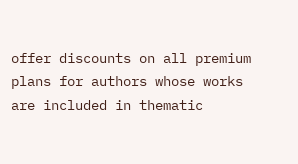offer discounts on all premium plans for authors whose works are included in thematic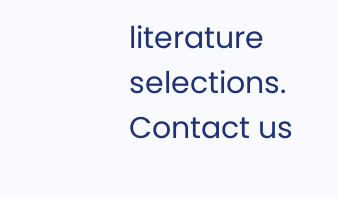literature selections. Contact us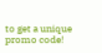to get a unique promo code!